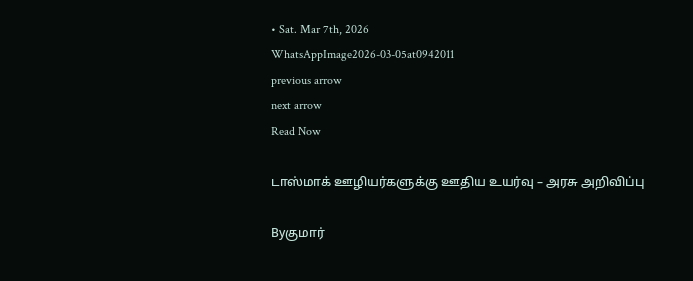• Sat. Mar 7th, 2026
WhatsAppImage2026-03-05at0942011
previous arrow
next arrow
Read Now

டாஸ்மாக் ஊழியர்களுக்கு ஊதிய உயர்வு – அரசு அறிவிப்பு

Byகுமார்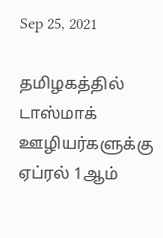Sep 25, 2021

தமிழகத்தில் டாஸ்மாக் ஊழியர்களுக்கு ஏப்ரல் 1ஆம்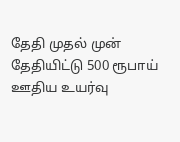தேதி முதல் முன் தேதியிட்டு 500 ரூபாய் ஊதிய உயர்வு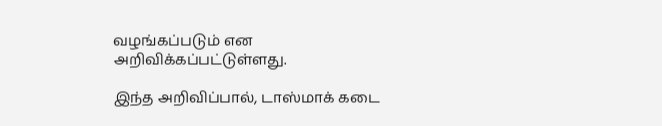வழங்கப்படும் என அறிவிக்கப்பட்டுள்ளது.

இந்த அறிவிப்பால், டாஸ்மாக் கடை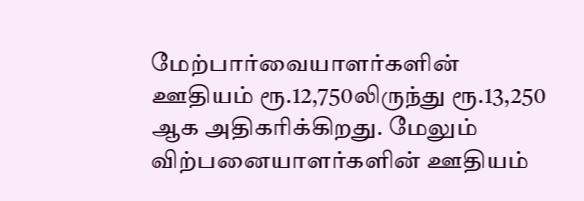மேற்பார்வையாளர்களின் ஊதியம் ரூ.12,750லிருந்து ரூ.13,250 ஆக அதிகரிக்கிறது. மேலும் விற்பனையாளர்களின் ஊதியம்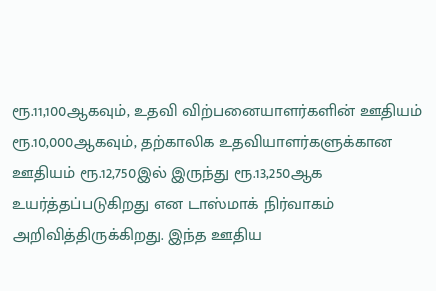ரூ.11,100ஆகவும், உதவி விற்பனையாளர்களின் ஊதியம் ரூ.10,000ஆகவும், தற்காலிக உதவியாளர்களுக்கான ஊதியம் ரூ.12,750இல் இருந்து ரூ.13,250ஆக உயர்த்தப்படுகிறது என டாஸ்மாக் நிர்வாகம் அறிவித்திருக்கிறது. இந்த ஊதிய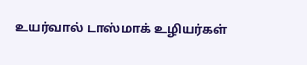உயர்வால் டாஸ்மாக் உழியர்கள்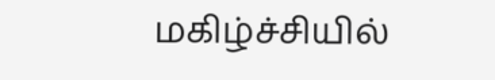மகிழ்ச்சியில்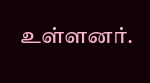உள்ளனர்.